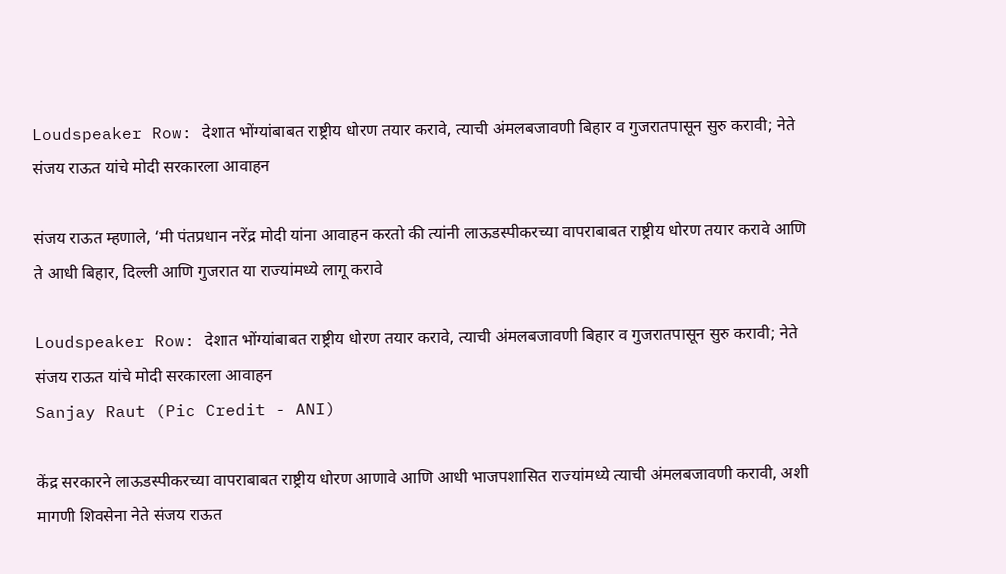Loudspeaker Row: देशात भोंग्यांबाबत राष्ट्रीय धोरण तयार करावे, त्याची अंमलबजावणी बिहार व गुजरातपासून सुरु करावी; नेते संजय राऊत यांचे मोदी सरकारला आवाहन

संजय राऊत म्हणाले, ‘मी पंतप्रधान नरेंद्र मोदी यांना आवाहन करतो की त्यांनी लाऊडस्पीकरच्या वापराबाबत राष्ट्रीय धोरण तयार करावे आणि ते आधी बिहार, दिल्ली आणि गुजरात या राज्यांमध्ये लागू करावे

Loudspeaker Row: देशात भोंग्यांबाबत राष्ट्रीय धोरण तयार करावे, त्याची अंमलबजावणी बिहार व गुजरातपासून सुरु करावी; नेते संजय राऊत यांचे मोदी सरकारला आवाहन
Sanjay Raut (Pic Credit - ANI)

केंद्र सरकारने लाऊडस्पीकरच्या वापराबाबत राष्ट्रीय धोरण आणावे आणि आधी भाजपशासित राज्यांमध्ये त्याची अंमलबजावणी करावी, अशी मागणी शिवसेना नेते संजय राऊत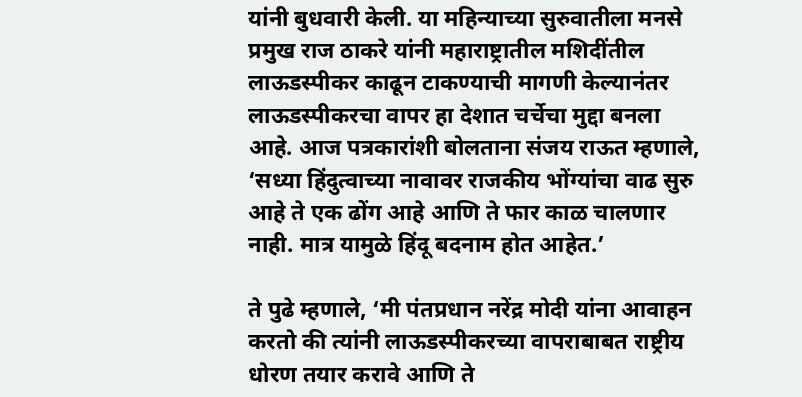यांनी बुधवारी केली. या महिन्याच्या सुरुवातीला मनसे प्रमुख राज ठाकरे यांनी महाराष्ट्रातील मशिदींतील लाऊडस्पीकर काढून टाकण्याची मागणी केल्यानंतर लाऊडस्पीकरचा वापर हा देशात चर्चेचा मुद्दा बनला आहे. आज पत्रकारांशी बोलताना संजय राऊत म्हणाले, ‘सध्या हिंदुत्वाच्या नावावर राजकीय भोंग्यांचा वाढ सुरु आहे ते एक ढोंग आहे आणि ते फार काळ चालणार नाही. मात्र यामुळे हिंदू बदनाम होत आहेत.’

ते पुढे म्हणाले, ‘मी पंतप्रधान नरेंद्र मोदी यांना आवाहन करतो की त्यांनी लाऊडस्पीकरच्या वापराबाबत राष्ट्रीय धोरण तयार करावे आणि ते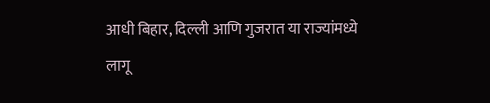आधी बिहार, दिल्ली आणि गुजरात या राज्यांमध्ये लागू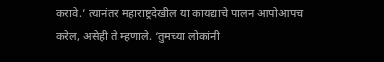करावे.’ त्यानंतर महाराष्ट्रदेखील या कायद्याचे पालन आपोआपच करेल, असेही ते म्हणाले. ‘तुमच्या लोकांनी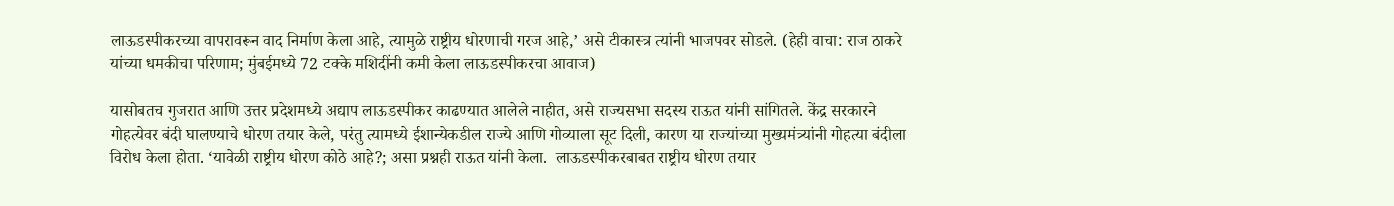लाऊडस्पीकरच्या वापरावरून वाद निर्माण केला आहे, त्यामुळे राष्ट्रीय धोरणाची गरज आहे,’ असे टीकास्त्र त्यांनी भाजपवर सोडले. (हेही वाचा: राज ठाकरे यांच्या धमकीचा परिणाम; मुंबईमध्ये 72 टक्के मशिदींनी कमी केला लाऊडस्पीकरचा आवाज)

यासोबतच गुजरात आणि उत्तर प्रदेशमध्ये अद्याप लाऊडस्पीकर काढण्यात आलेले नाहीत, असे राज्यसभा सदस्य राऊत यांनी सांगितले. केंद्र सरकारने गोहत्येवर बंदी घालण्याचे धोरण तयार केले, परंतु त्यामध्ये ईशान्येकडील राज्ये आणि गोव्याला सूट दिली, कारण या राज्यांच्या मुख्यमंत्र्यांनी गोहत्या बंदीला विरोध केला होता. ‘यावेळी राष्ट्रीय धोरण कोठे आहे?; असा प्रश्नही राऊत यांनी केला.  लाऊडस्पीकरबाबत राष्ट्रीय धोरण तयार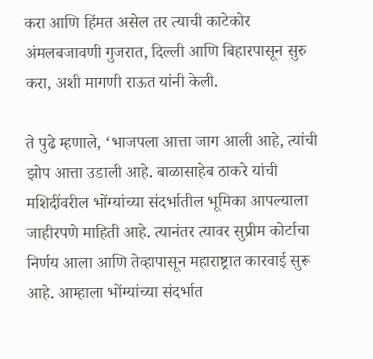करा आणि हिंमत असेल तर त्याची काटेकोर अंमलबजावणी गुजरात, दिल्ली आणि बिहारपासून सुरु करा, अशी मागणी राऊत यांनी केली.

ते पुढे म्हणाले, ‘भाजपला आत्ता जाग आली आहे, त्यांची झोप आत्ता उडाली आहे. बाळासाहेब ठाकरे यांची मशिदींवरील भोंग्यांच्या संदर्भातील भूमिका आपल्याला जाहीरपणे माहिती आहे. त्यानंतर त्यावर सुप्रीम कोर्टाचा निर्णय आला आणि तेव्हापासून महाराष्ट्रात कारवाई सुरू आहे. आम्हाला भोंग्यांच्या संदर्भात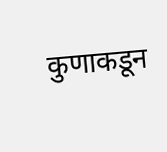कुणाकडून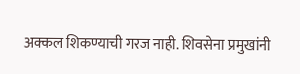अक्कल शिकण्याची गरज नाही. शिवसेना प्रमुखांनी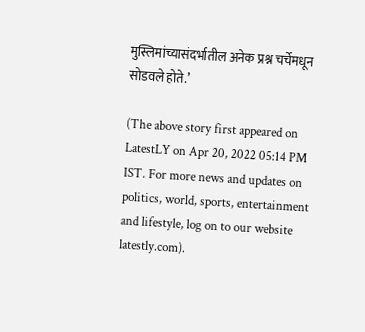मुस्लिमांच्यासंदर्भातील अनेक प्रश्न चर्चेमधून सोडवले होते.’

(The above story first appeared on LatestLY on Apr 20, 2022 05:14 PM IST. For more news and updates on politics, world, sports, entertainment and lifestyle, log on to our website latestly.com).